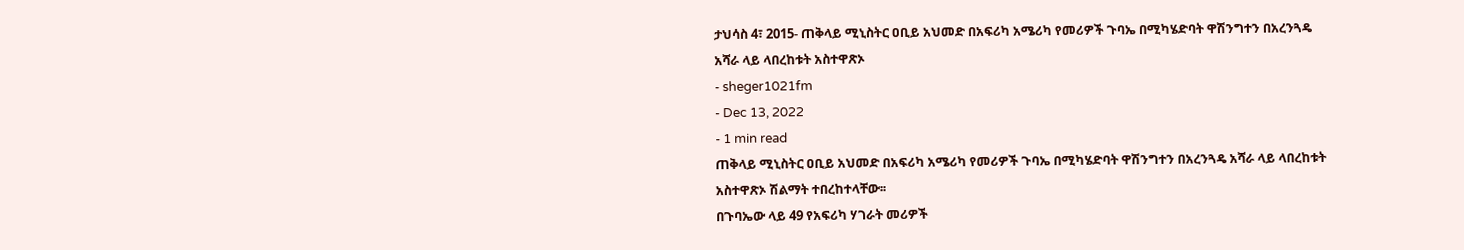ታህሳስ 4፣ 2015- ጠቅላይ ሚኒስትር ዐቢይ አህመድ በአፍሪካ አሜሪካ የመሪዎች ጉባኤ በሚካሄድባት ዋሽንግተን በአረንጓዴ አሻራ ላይ ላበረከቱት አስተዋጽኦ
- sheger1021fm
- Dec 13, 2022
- 1 min read
ጠቅላይ ሚኒስትር ዐቢይ አህመድ በአፍሪካ አሜሪካ የመሪዎች ጉባኤ በሚካሄድባት ዋሽንግተን በአረንጓዴ አሻራ ላይ ላበረከቱት አስተዋጽኦ ሽልማት ተበረከተላቸው፡፡
በጉባኤው ላይ 49 የአፍሪካ ሃገራት መሪዎች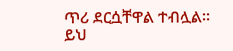ጥሪ ደርሷቸዋል ተብሏል፡፡
ይህ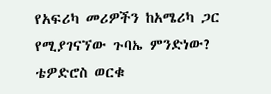የአፍሪካ መሪዎችን ከአሜሪካ ጋር የሚያገናኘው ጉባኤ ምንድነው?
ቴዎድሮስ ወርቁ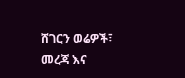ሸገርን ወሬዎች፣ መረጃ እና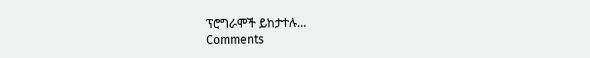ፕሮግራሞች ይከታተሉ…
Comments